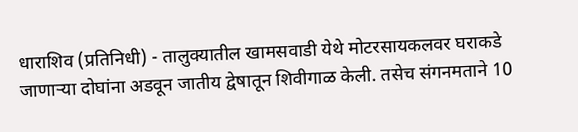धाराशिव (प्रतिनिधी) - तालुक्यातील खामसवाडी येथे मोटरसायकलवर घराकडे जाणाऱ्या दोघांना अडवून जातीय द्वेषातून शिवीगाळ केली. तसेच संगनमताने 10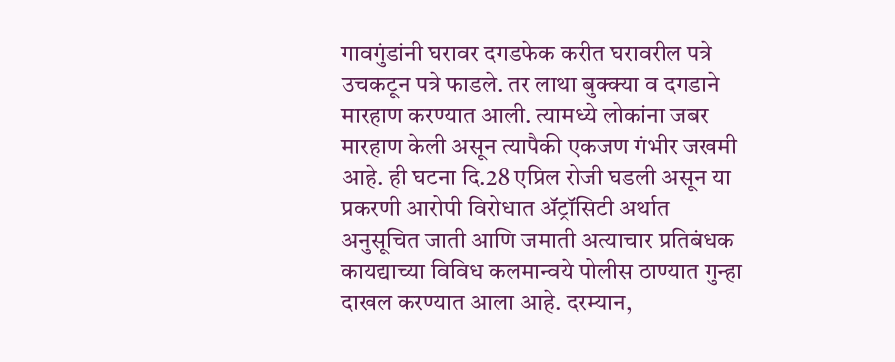गावगुंडांनी घरावर दगडफेक करीत घरावरील पत्रे उचकटून पत्रे फाडले. तर लाथा बुक्क्या व दगडाने मारहाण करण्यात आली. त्यामध्ये लोकांना जबर मारहाण केली असून त्यापैकी एकजण गंभीर जखमी आहे. ही घटना दि.28 एप्रिल रोजी घडली असून या प्रकरणी आरोपी विरोधात ॲट्रॉसिटी अर्थात अनुसूचित जाती आणि जमाती अत्याचार प्रतिबंधक कायद्याच्या विविध कलमान्वये पोलीस ठाण्यात गुन्हा दाखल करण्यात आला आहे. दरम्यान,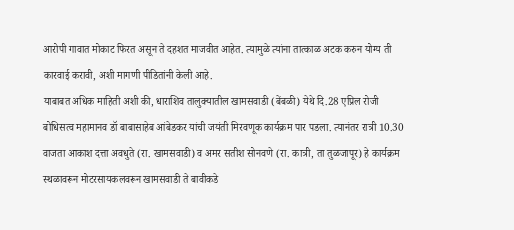आरोपी गावात मोकाट फिरत असून ते दहशत माजवीत आहेत. त्यामुळे त्यांना तात्काळ अटक करुन योग्य ती कारवाई करावी, अशी मागणी पीडितांनी केली आहे.
याबाबत अधिक माहिती अशी की, धाराशिव तालुक्यातील खामसवाडी (बेंबळी) येथे दि.28 एप्रिल रोजी बोधिसत्व महामानव डॉ बाबासाहेब आंबेडकर यांची जयंती मिरवणूक कार्यक्रम पार पडला. त्यानंतर रात्री 10.30 वाजता आकाश दत्ता अवधुते (रा. खामसवाडी) व अमर सतीश सोनवणे (रा. कात्री, ता तुळजापूर) हे कार्यक्रम स्थळावरून मोटरसायकलवरून खामसवाडी ते बावीकडे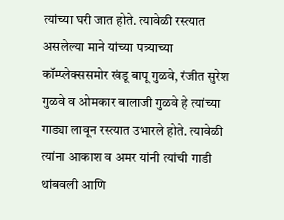त्यांच्या घरी जात होते. त्यावेळी रस्त्यात असलेल्या माने यांच्या पत्र्याच्या कॉम्प्लेक्ससमोर खंडू बापू गुळवे, रंजीत सुरेश गुळवे व ओमकार बालाजी गुळवे हे त्यांच्या गाड्या लावून रस्त्यात उभारले होते. त्यावेळी त्यांना आकाश व अमर यांनी त्यांची गाडी थांबवली आणि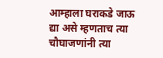आम्हाला घराकडे जाऊ द्या असे म्हणताच त्या चौघाजणांनी त्या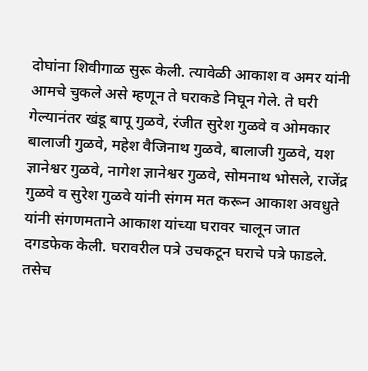दोघांना शिवीगाळ सुरू केली. त्यावेळी आकाश व अमर यांनी आमचे चुकले असे म्हणून ते घराकडे निघून गेले. ते घरी गेल्यानंतर खंडू बापू गुळवे, रंजीत सुरेश गुळवे व ओमकार बालाजी गुळवे, महेश वैजिनाथ गुळवे, बालाजी गुळवे, यश ज्ञानेश्वर गुळवे, नागेश ज्ञानेश्वर गुळवे, सोमनाथ भोसले, राजेंद्र गुळवे व सुरेश गुळवे यांनी संगम मत करून आकाश अवधुते यांनी संगणमताने आकाश यांच्या घरावर चालून जात दगडफेक केली. घरावरील पत्रे उचकटून घराचे पत्रे फाडले. तसेच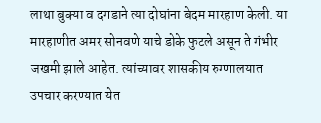लाथा बुक्या व दगडाने त्या दोघांना बेदम मारहाण केली. या मारहाणीत अमर सोनवणे याचे डोके फुटले असून ते गंभीर जखमी झाले आहेत. त्यांच्यावर शासकीय रुग्णालयात उपचार करण्यात येत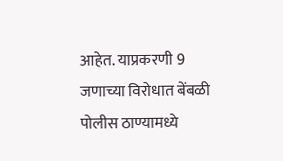आहेत. याप्रकरणी 9 जणाच्या विरोधात बेंबळी पोलीस ठाण्यामध्ये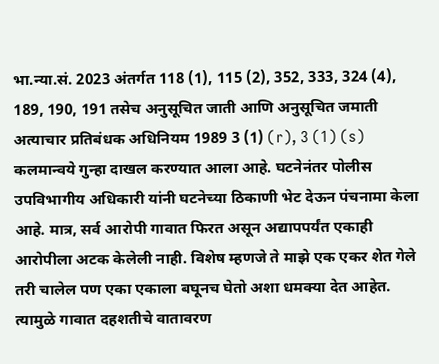भा.न्या.सं. 2023 अंतर्गत 118 (1), 115 (2), 352, 333, 324 (4), 189, 190, 191 तसेच अनुसूचित जाती आणि अनुसूचित जमाती अत्याचार प्रतिबंधक अधिनियम 1989 3 (1) (r), 3 (1) (s) कलमान्वये गुन्हा दाखल करण्यात आला आहे. घटनेनंतर पोलीस उपविभागीय अधिकारी यांनी घटनेच्या ठिकाणी भेट देऊन पंचनामा केला आहे. मात्र, सर्व आरोपी गावात फिरत असून अद्यापपर्यंत एकाही आरोपीला अटक केलेली नाही. विशेष म्हणजे ते माझे एक एकर शेत गेले तरी चालेल पण एका एकाला बघूनच घेतो अशा धमक्या देत आहेत. त्यामुळे गावात दहशतीचे वातावरण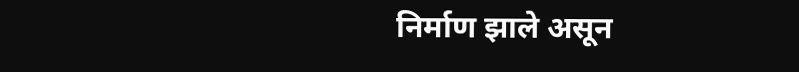निर्माण झाले असून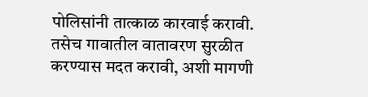पोलिसांनी तात्काळ कारवाई करावी. तसेच गावातील वातावरण सुरळीत करण्यास मदत करावी, अशी मागणी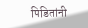पिडितांनी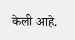केली आहे.